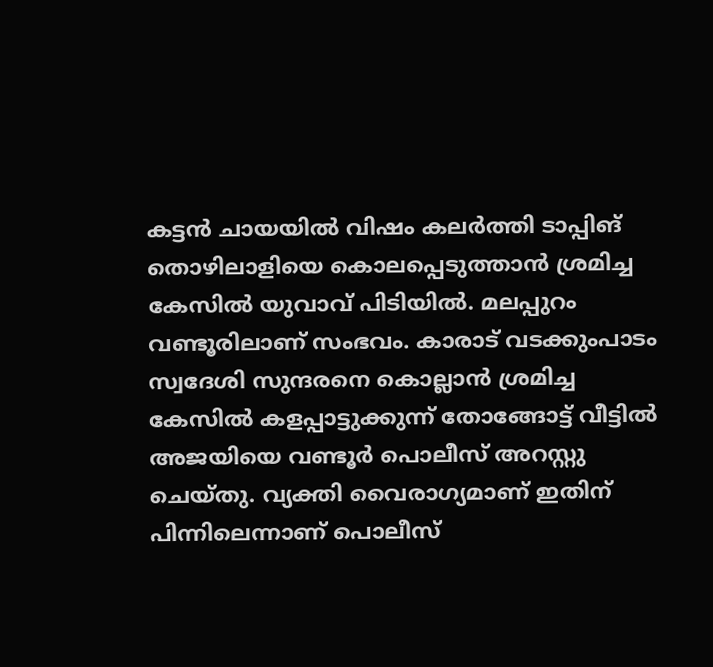കട്ടന്‍ ചായയില്‍ വിഷം കലര്‍ത്തി ടാപ്പിങ് തൊഴിലാളിയെ കൊലപ്പെടുത്താന്‍ ശ്രമിച്ച കേസില്‍ യുവാവ് പിടിയില്‍. മലപ്പുറം വണ്ടൂരിലാണ് സംഭവം. കാരാട് വടക്കുംപാടം സ്വദേശി സുന്ദരനെ കൊല്ലാന്‍ ശ്രമിച്ച കേസില്‍ കളപ്പാട്ടുക്കുന്ന് തോങ്ങോട്ട് വീട്ടില്‍ അജയിയെ വണ്ടൂര്‍ പൊലീസ് അറസ്റ്റു ചെയ്തു. വ്യക്തി വൈരാഗ്യമാണ് ഇതിന് പിന്നിലെന്നാണ് പൊലീസ്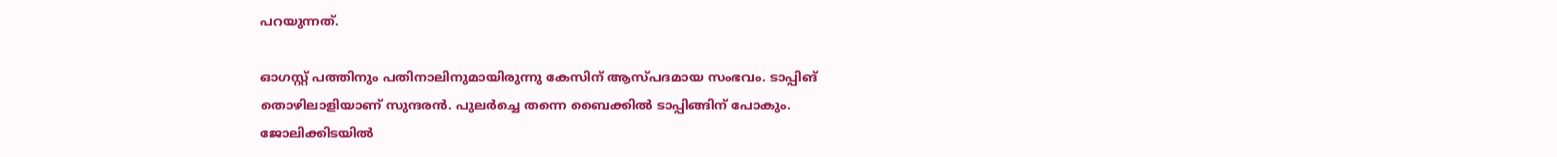പറയുന്നത്.

ഓഗസ്റ്റ് പത്തിനും പതിനാലിനുമായിരുന്നു കേസിന് ആസ്പദമായ സംഭവം. ടാപ്പിങ് തൊഴിലാളിയാണ് സുന്ദരന്‍. പുലര്‍ച്ചെ തന്നെ ബൈക്കില്‍ ടാപ്പിങ്ങിന് പോകും. ജോലിക്കിടയില്‍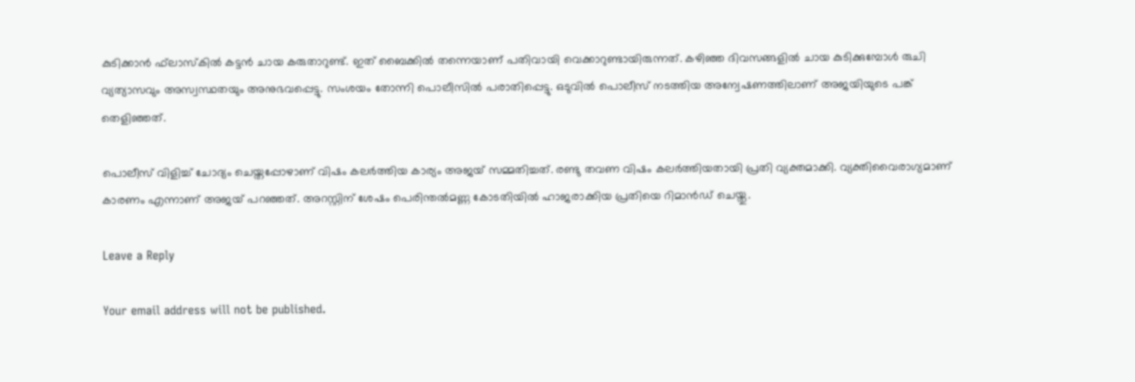കുടിക്കാന്‍ ഫ്‌ലാസ്‌കില്‍ കട്ടന്‍ ചായ കരുതാറുണ്ട്. ഇത് ബൈക്കില്‍ തന്നെയാണ് പതിവായി വെക്കാറുണ്ടായിരുന്നത്. കഴിഞ്ഞ ദിവസങ്ങളില്‍ ചായ കുടിക്കുമ്പോള്‍ രുചി വ്യത്യാസവും അസ്വസ്ഥതയും അനുഭവപ്പെട്ടു. സംശയം തോന്നി പൊലീസില്‍ പരാതിപ്പെട്ടു. ഒടുവില്‍ പൊലീസ് നടത്തിയ അന്വേഷണത്തിലാണ് അജയിയുടെ പങ്ക് തെളിഞ്ഞത്.

പൊലീസ് വിളിച്ച് ചോദ്യം ചെയ്തപ്പോഴാണ് വിഷം കലര്‍ത്തിയ കാര്യം അജയ് സമ്മതിച്ചത്. രണ്ടു തവണ വിഷം കലര്‍ത്തിയതായി പ്രതി വ്യക്തമാക്കി. വ്യക്തിവൈരാഗ്യമാണ് കാരണം എന്നാണ് അജയ് പറഞ്ഞത്. അറസ്റ്റിന് ശേഷം പെരിന്തല്‍മണ്ണ കോടതിയില്‍ ഹാജരാക്കിയ പ്രതിയെ റിമാന്‍ഡ് ചെയ്തു.

Leave a Reply

Your email address will not be published.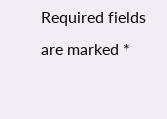Required fields are marked *